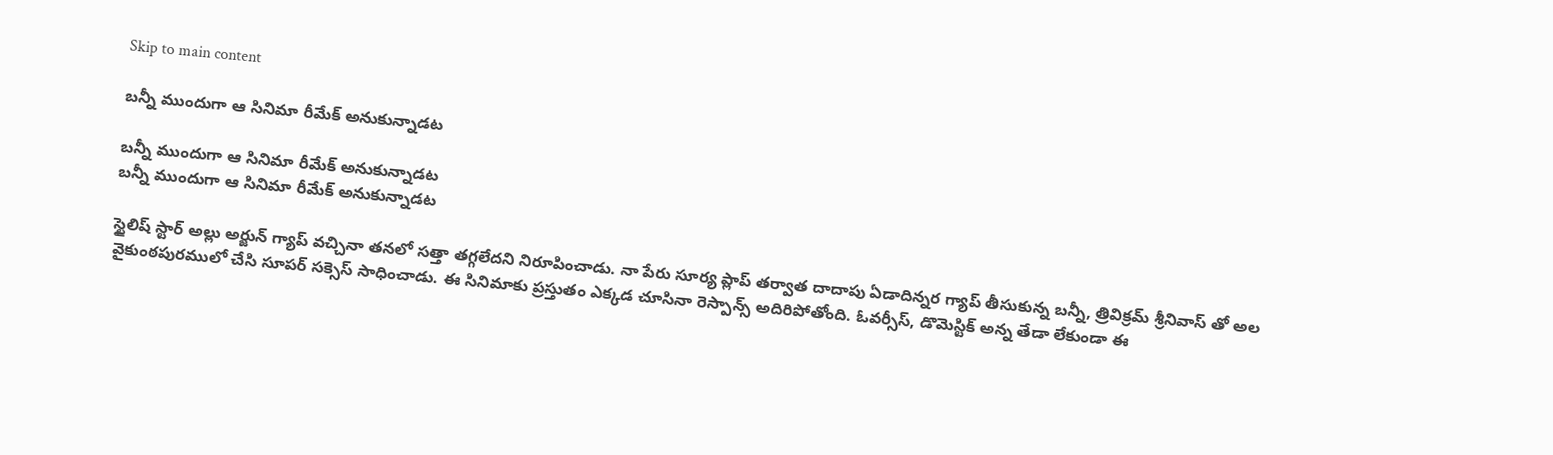Skip to main content

బన్నీ ముందుగా ఆ సినిమా రీమేక్ అనుకున్నాడట

బన్నీ ముందుగా ఆ సినిమా రీమేక్ అనుకున్నాడట
బన్నీ ముందుగా ఆ సినిమా రీమేక్ అనుకున్నాడట

స్టైలిష్ స్టార్ అల్లు అర్జున్ గ్యాప్ వచ్చినా తనలో సత్తా తగ్గలేదని నిరూపించాడు. నా పేరు సూర్య ప్లాప్ తర్వాత దాదాపు ఏడాదిన్నర గ్యాప్ తీసుకున్న బన్నీ, త్రివిక్రమ్ శ్రీనివాస్ తో అల వైకుంఠపురములో చేసి సూపర్ సక్సెస్ సాధించాడు. ఈ సినిమాకు ప్రస్తుతం ఎక్కడ చూసినా రెస్పాన్స్ అదిరిపోతోంది. ఓవర్సీస్, డొమెస్టిక్ అన్న తేడా లేకుండా ఈ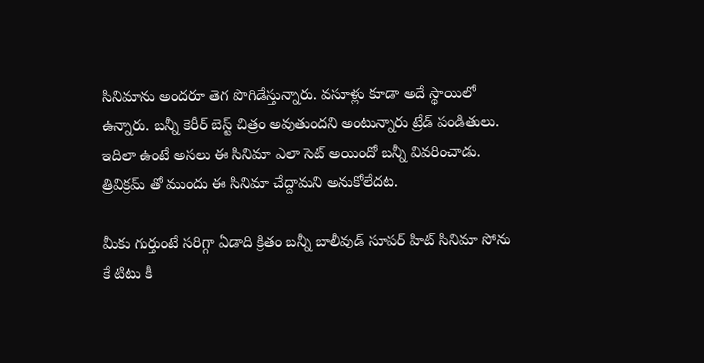సినిమాను అందరూ తెగ పొగిడేస్తున్నారు. వసూళ్లు కూడా అదే స్థాయిలో ఉన్నారు. బన్నీ కెరీర్ బెస్ట్ చిత్రం అవుతుందని అంటున్నారు ట్రేడ్ పండితులు. ఇదిలా ఉంటే అసలు ఈ సినిమా ఎలా సెట్ అయిందో బన్నీ వివరించాడు. త్రివిక్రమ్ తో ముందు ఈ సినిమా చేద్దామని అనుకోలేదట.

మీకు గుర్తుంటే సరిగ్గా ఏడాది క్రితం బన్నీ బాలీవుడ్ సూపర్ హిట్ సినిమా సోను కే టిటు కీ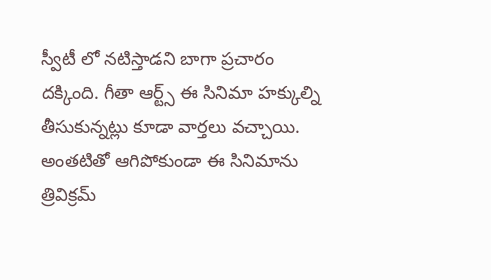స్వీటీ లో నటిస్తాడని బాగా ప్రచారం దక్కింది. గీతా ఆర్ట్స్ ఈ సినిమా హక్కుల్ని తీసుకున్నట్లు కూడా వార్తలు వచ్చాయి. అంతటితో ఆగిపోకుండా ఈ సినిమాను త్రివిక్రమ్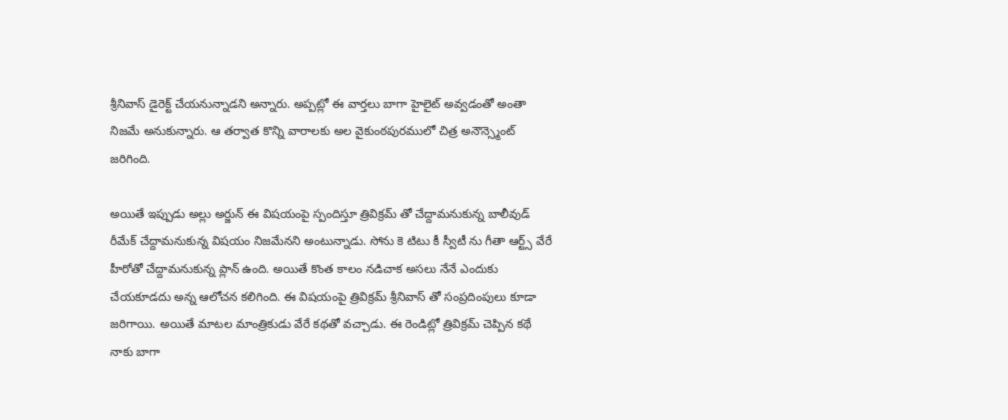శ్రీనివాస్ డైరెక్ట్ చేయనున్నాడని అన్నారు. అప్పట్లో ఈ వార్తలు బాగా హైలైట్ అవ్వడంతో అంతా నిజమే అనుకున్నారు. ఆ తర్వాత కొన్ని వారాలకు అల వైకుంఠపురములో చిత్ర అనౌన్స్మెంట్ జరిగింది.

అయితే ఇప్పుడు అల్లు అర్జున్ ఈ విషయంపై స్పందిస్తూ త్రివిక్రమ్ తో చేద్దామనుకున్న బాలీవుడ్ రీమేక్ చేద్దామనుకున్న విషయం నిజమేనని అంటున్నాడు. సోను కె టిటు కీ స్వీటీ ను గీతా ఆర్ట్స్ వేరే హీరోతో చేద్దామనుకున్న ప్లాన్ ఉంది. అయితే కొంత కాలం నడిచాక అసలు నేనే ఎందుకు చేయకూడదు అన్న ఆలోచన కలిగింది. ఈ విషయంపై త్రివిక్రమ్ శ్రీనివాస్ తో సంప్రదింపులు కూడా జరిగాయి. అయితే మాటల మాంత్రికుడు వేరే కథతో వచ్చాడు. ఈ రెండిట్లో త్రివిక్రమ్ చెప్పిన కథే నాకు బాగా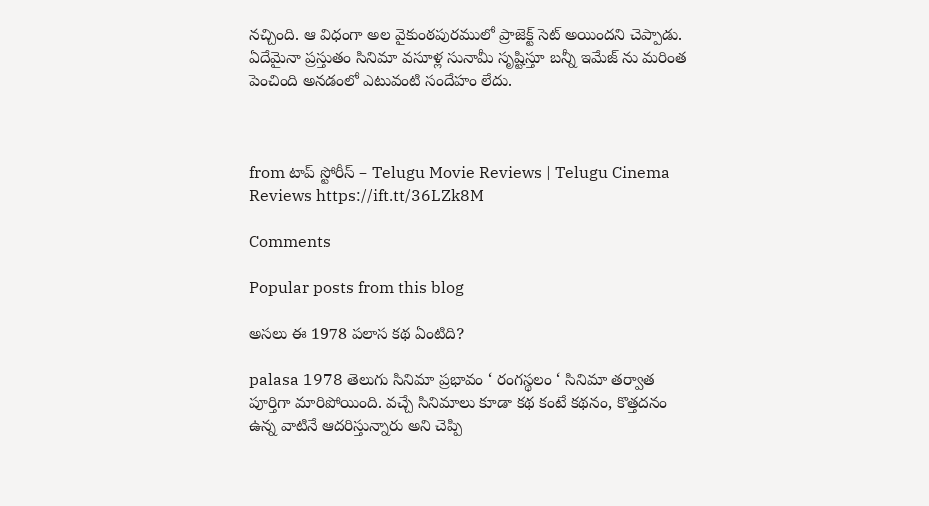నచ్చింది. ఆ విధంగా అల వైకుంఠపురములో ప్రాజెక్ట్ సెట్ అయిందని చెప్పాడు. ఏదేమైనా ప్రస్తుతం సినిమా వసూళ్ల సునామీ సృష్టిస్తూ బన్నీ ఇమేజ్ ను మరింత పెంచింది అనడంలో ఎటువంటి సందేహం లేదు.



from టాప్ స్టోరీస్ – Telugu Movie Reviews | Telugu Cinema Reviews https://ift.tt/36LZk8M

Comments

Popular posts from this blog

అసలు ఈ 1978 పలాస కథ ఏంటిది?

palasa 1978 తెలుగు సినిమా ప్రభావం ‘ రంగస్థలం ‘ సినిమా తర్వాత పూర్తిగా మారిపోయింది. వచ్చే సినిమాలు కూడా కథ కంటే కథనం, కొత్తదనం ఉన్న వాటినే ఆదరిస్తున్నారు అని చెప్పి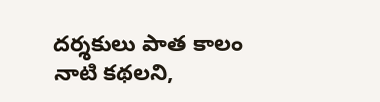దర్శకులు పాత కాలం నాటి కథలని,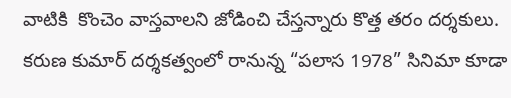వాటికి  కొంచెం వాస్తవాలని జోడించి చేస్తన్నారు కొత్త తరం దర్శకులు. కరుణ కుమార్ దర్శకత్వంలో రానున్న “పలాస 1978” సినిమా కూడా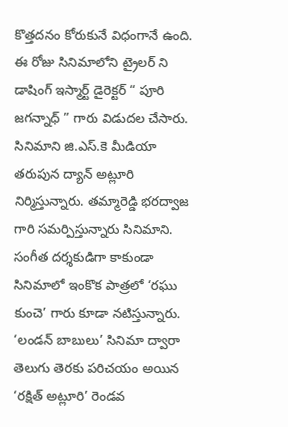కొత్తదనం కోరుకునే విధంగానే ఉంది. ఈ రోజు సినిమాలోని ట్రైలర్ ని డాషింగ్ ఇస్మార్ట్ డైరెక్టర్ “ పూరి జగన్నాధ్ ” గారు విడుదల చేసారు. సినిమాని జి.ఎస్.కె మీడియా తరుపున ద్యాన్ అట్లూరి నిర్మిస్తున్నారు. తమ్మారెడ్డి భరద్వాజ గారి సమర్పిస్తున్నారు సినిమాని. సంగీత దర్శకుడిగా కాకుండా సినిమాలో ఇంకొక పాత్రలో ‘రఘు కుంచె’ గారు కూడా నటిస్తున్నారు. ‘లండన్ బాబులు’ సినిమా ద్వారా తెలుగు తెరకు పరిచయం అయిన ‘రక్షిత్ అట్లూరి’ రెండవ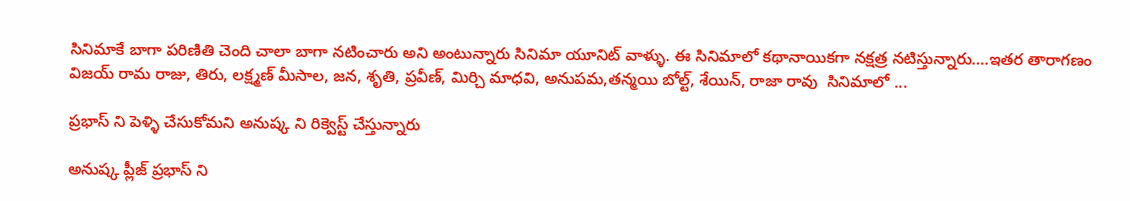సినిమాకే బాగా పరిణితి చెంది చాలా బాగా నటించారు అని అంటున్నారు సినిమా యూనిట్ వాళ్ళు. ఈ సినిమాలో కథానాయికగా నక్షత్ర నటిస్తున్నారు….ఇతర తారాగణం విజయ్ రామ రాజు, తిరు, లక్ష్మణ్ మీసాల, జన, శృతి, ప్రవీణ్, మిర్చి మాధవి, అనుపమ,తన్మయి బోల్ట్, శేయిన్, రాజా రావు  సినిమాలో ...

ప్రభాస్ ని పెళ్ళి చేసుకోమని అనుష్క ని రిక్వెస్ట్ చేస్తున్నారు

అనుష్క ప్లీజ్ ప్రభాస్ ని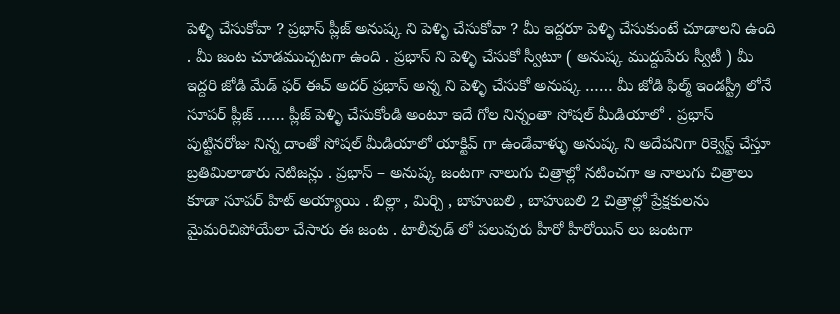పెళ్ళి చేసుకోవా ? ప్రభాస్ ప్లీజ్ అనుష్క ని పెళ్ళి చేసుకోవా ? మీ ఇద్దరూ పెళ్ళి చేసుకుంటే చూడాలని ఉంది . మీ జంట చూడముచ్చటగా ఉంది . ప్రభాస్ ని పెళ్ళి చేసుకో స్వీటూ ( అనుష్క ముద్దుపేరు స్వీటీ ) మీ ఇద్దరి జోడి మేడ్ ఫర్ ఈచ్ అదర్ ప్రభాస్ అన్న ని పెళ్ళి చేసుకో అనుష్క …… మీ జోడి ఫిల్మ్ ఇండస్ట్రీ లోనే సూపర్ ప్లీజ్ …… ప్లీజ్ పెళ్ళి చేసుకోండి అంటూ ఇదే గోల నిన్నంతా సోషల్ మీడియాలో . ప్రభాస్ పుట్టినరోజు నిన్న దాంతో సోషల్ మీడియాలో యాక్టివ్ గా ఉండేవాళ్ళు అనుష్క ని అదేపనిగా రిక్వెస్ట్ చేస్తూ బ్రతిమిలాడారు నెటిజన్లు . ప్రభాస్ – అనుష్క జంటగా నాలుగు చిత్రాల్లో నటించగా ఆ నాలుగు చిత్రాలు కూడా సూపర్ హిట్ అయ్యాయి . బిల్లా , మిర్చి , బాహుబలి , బాహుబలి 2 చిత్రాల్లో ప్రేక్షకులను మైమరిచిపోయేలా చేసారు ఈ జంట . టాలీవుడ్ లో పలువురు హీరో హీరోయిన్ లు జంటగా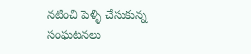నటించి పెళ్ళి చేసుకున్న సంఘటనలు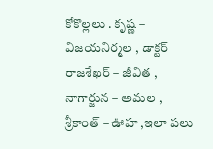కోకొల్లలు . కృష్ణ – విజయనిర్మల , డాక్టర్ రాజశేఖర్ – జీవిత , నాగార్జున – అమల , శ్రీకాంత్ – ఊహ ,ఇలా పలు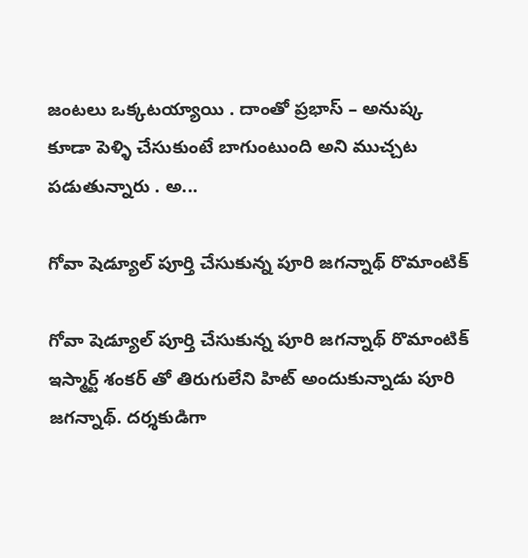జంటలు ఒక్కటయ్యాయి . దాంతో ప్రభాస్ – అనుష్క కూడా పెళ్ళి చేసుకుంటే బాగుంటుంది అని ముచ్చట పడుతున్నారు . అ...

గోవా షెడ్యూల్ పూర్తి చేసుకున్న పూరి జగన్నాథ్ రొమాంటిక్

గోవా షెడ్యూల్ పూర్తి చేసుకున్న పూరి జగన్నాథ్ రొమాంటిక్ ఇస్మార్ట్ శంకర్ తో తిరుగులేని హిట్ అందుకున్నాడు పూరి జగన్నాథ్. దర్శకుడిగా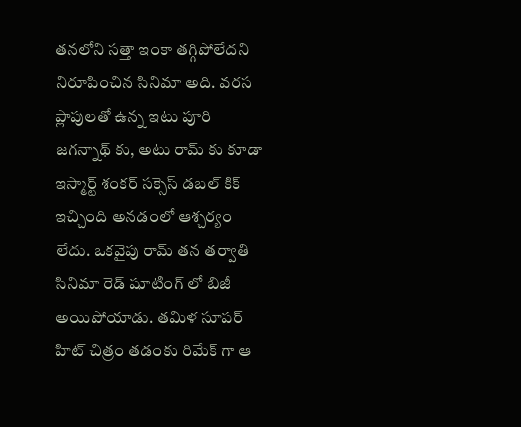తనలోని సత్తా ఇంకా తగ్గిపోలేదని నిరూపించిన సినిమా అది. వరస ప్లాపులతో ఉన్న ఇటు పూరి జగన్నాథ్ కు, అటు రామ్ కు కూడా ఇస్మార్ట్ శంకర్ సక్సెస్ డబల్ కిక్ ఇచ్చింది అనడంలో ఆశ్చర్యం లేదు. ఒకవైపు రామ్ తన తర్వాతి సినిమా రెడ్ షూటింగ్ లో బిజీ అయిపోయాడు. తమిళ సూపర్ హిట్ చిత్రం తడంకు రిమేక్ గా ఆ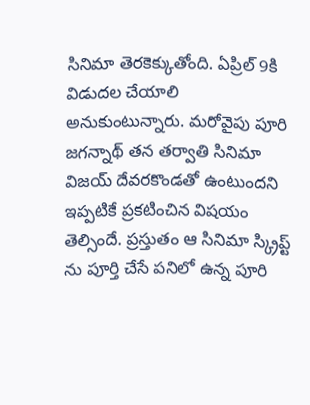సినిమా తెరకెక్కుతోంది. ఏప్రిల్ 9కి విడుదల చేయాలి అనుకుంటున్నారు. మరోవైపు పూరి జగన్నాథ్ తన తర్వాతి సినిమా విజయ్ దేవరకొండతో ఉంటుందని ఇప్పటికే ప్రకటించిన విషయం తెల్సిందే. ప్రస్తుతం ఆ సినిమా స్క్రిప్ట్ ను పూర్తి చేసే పనిలో ఉన్న పూరి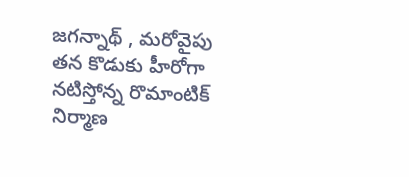జగన్నాథ్ , మరోవైపు తన కొడుకు హీరోగా నటిస్తోన్న రొమాంటిక్ నిర్మాణ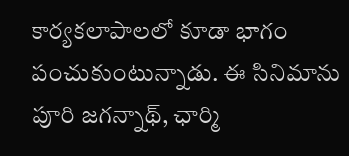కార్యకలాపాలలో కూడా భాగం పంచుకుంటున్నాడు. ఈ సినిమాను పూరి జగన్నాథ్, ఛార్మి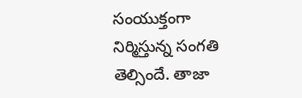సంయుక్తంగా నిర్మిస్తున్న సంగతి తెల్సిందే. తాజా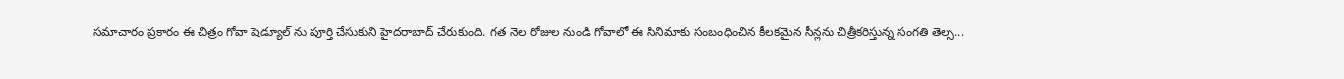సమాచారం ప్రకారం ఈ చిత్రం గోవా షెడ్యూల్ ను పూర్తి చేసుకుని హైదరాబాద్ చేరుకుంది. గత నెల రోజుల నుండి గోవాలో ఈ సినిమాకు సంబంధించిన కీలకమైన సీన్లను చిత్రీకరిస్తున్న సంగతి తెల్స...